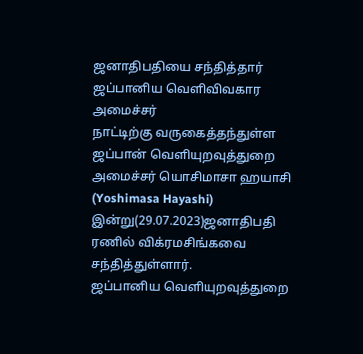ஜனாதிபதியை சந்தித்தார் ஜப்பானிய வெளிவிவகார அமைச்சர்
நாட்டிற்கு வருகைத்தந்துள்ள ஜப்பான் வெளியுறவுத்துறை அமைச்சர் யொசிமாசா ஹயாசி (Yoshimasa Hayashi) இன்று(29.07.2023)ஜனாதிபதி ரணில் விக்ரமசிங்கவை சந்தித்துள்ளார்.
ஜப்பானிய வெளியுறவுத்துறை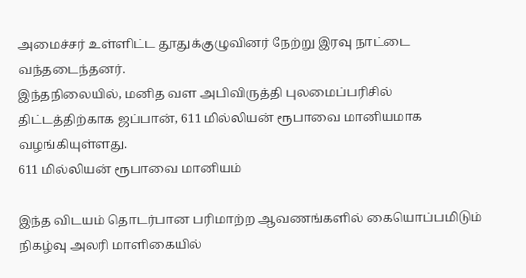அமைச்சர் உள்ளிட்ட தூதுக்குழுவினர் நேற்று இரவு நாட்டை வந்தடைந்தனர்.
இந்தநிலையில், மனித வள அபிவிருத்தி புலமைப்பரிசில் திட்டத்திற்காக ஜப்பான், 611 மில்லியன் ரூபாவை மானியமாக வழங்கியுள்ளது.
611 மில்லியன் ரூபாவை மானியம்

இந்த விடயம் தொடர்பான பரிமாற்ற ஆவணங்களில் கையொப்பமிடும் நிகழ்வு அலரி மாளிகையில்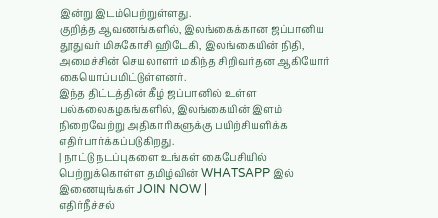இன்று இடம்பெற்றுள்ளது.
குறித்த ஆவணங்களில், இலங்கைக்கான ஜப்பானிய தூதுவர் மிசுகோசி ஹிடேகி, இலங்கையின் நிதி, அமைச்சின் செயலாளர் மகிந்த சிறிவர்தன ஆகியோர் கையொப்பமிட்டுள்ளனர்.
இந்த திட்டத்தின் கீழ் ஜப்பானில் உள்ள பல்கலைகழகங்களில், இலங்கையின் இளம் நிறைவேற்று அதிகாரிகளுக்கு பயிற்சியளிக்க எதிர்பார்க்கப்படுகிறது.
| நாட்டு நடப்புகளை உங்கள் கைபேசியில் பெற்றுக்கொள்ள தமிழ்வின் WHATSAPP இல் இணையுங்கள் JOIN NOW |
எதிர்நீச்சல்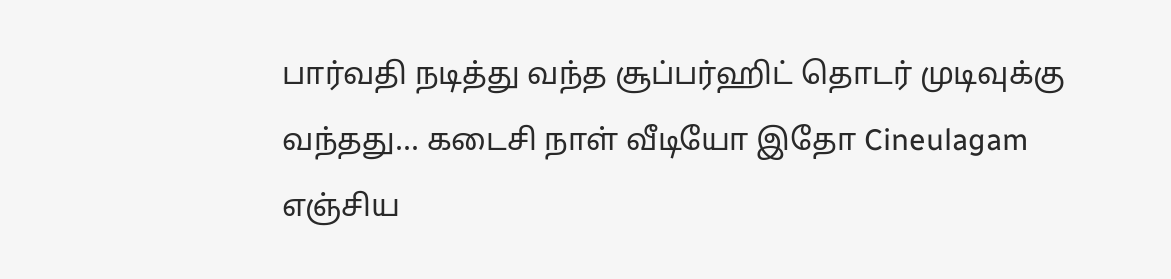பார்வதி நடித்து வந்த சூப்பர்ஹிட் தொடர் முடிவுக்கு வந்தது... கடைசி நாள் வீடியோ இதோ Cineulagam
எஞ்சிய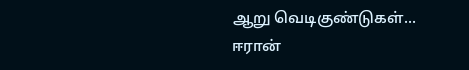ஆறு வெடிகுண்டுகள்... ஈரான்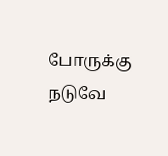போருக்கு நடுவே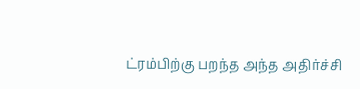ட்ரம்பிற்கு பறந்த அந்த அதிர்ச்சி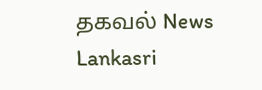தகவல் News Lankasri